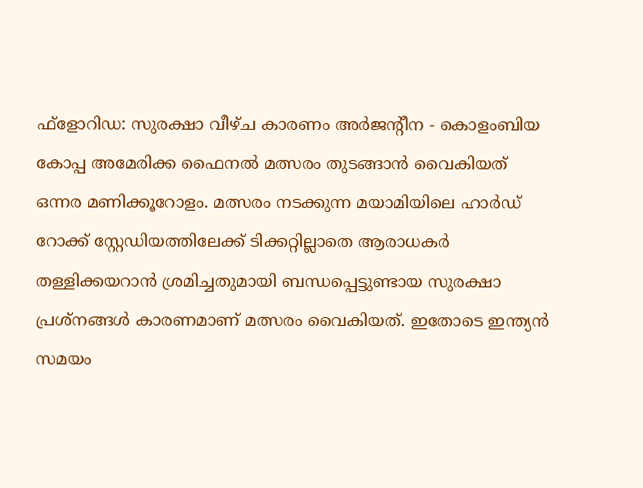ഫ്ളോറിഡ: സുരക്ഷാ വീഴ്ച കാരണം അര്‍ജന്റീന - കൊളംബിയ കോപ്പ അമേരിക്ക ഫൈനല്‍ മത്സരം തുടങ്ങാന്‍ വൈകിയത് ഒന്നര മണിക്കൂറോളം. മത്സരം നടക്കുന്ന മയാമിയിലെ ഹാര്‍ഡ് റോക്ക് സ്റ്റേഡിയത്തിലേക്ക് ടിക്കറ്റില്ലാതെ ആരാധകര്‍ തള്ളിക്കയറാന്‍ ശ്രമിച്ചതുമായി ബന്ധപ്പെട്ടുണ്ടായ സുരക്ഷാ പ്രശ്നങ്ങള്‍ കാരണമാണ് മത്സരം വൈകിയത്. ഇതോടെ ഇന്ത്യന്‍ സമയം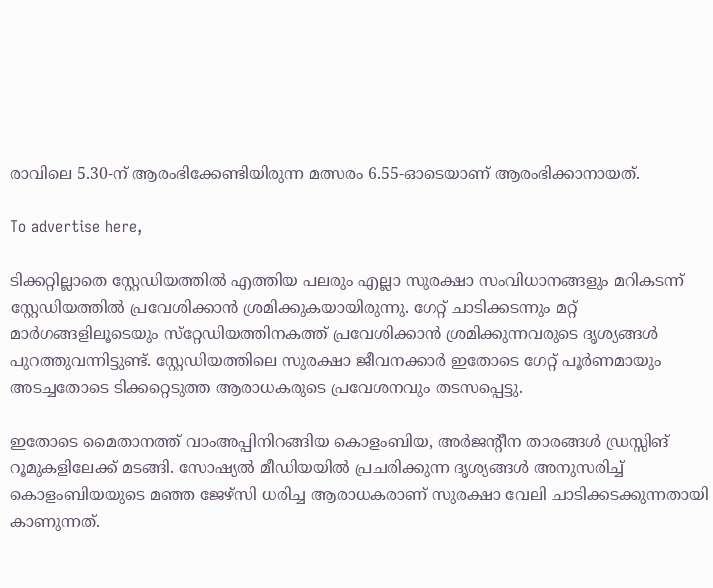രാവിലെ 5.30-ന് ആരംഭിക്കേണ്ടിയിരുന്ന മത്സരം 6.55-ഓടെയാണ് ആരംഭിക്കാനായത്.

To advertise here,

ടിക്കറ്റില്ലാതെ സ്റ്റേഡിയത്തില്‍ എത്തിയ പലരും എല്ലാ സുരക്ഷാ സംവിധാനങ്ങളും മറികടന്ന് സ്റ്റേഡിയത്തില്‍ പ്രവേശിക്കാന്‍ ശ്രമിക്കുകയായിരുന്നു. ഗേറ്റ് ചാടിക്കടന്നും മറ്റ് മാര്‍ഗങ്ങളിലൂടെയും സ്‌റ്റേഡിയത്തിനകത്ത് പ്രവേശിക്കാന്‍ ശ്രമിക്കുന്നവരുടെ ദൃശ്യങ്ങള്‍ പുറത്തുവന്നിട്ടുണ്ട്. സ്റ്റേഡിയത്തിലെ സുരക്ഷാ ജീവനക്കാര്‍ ഇതോടെ ഗേറ്റ് പൂര്‍ണമായും അടച്ചതോടെ ടിക്കറ്റെടുത്ത ആരാധകരുടെ പ്രവേശനവും തടസപ്പെട്ടു.

ഇതോടെ മൈതാനത്ത് വാംഅപ്പിനിറങ്ങിയ കൊളംബിയ, അര്‍ജന്റീന താരങ്ങള്‍ ഡ്രസ്സിങ് റൂമുകളിലേക്ക് മടങ്ങി. സോഷ്യല്‍ മീഡിയയില്‍ പ്രചരിക്കുന്ന ദൃശ്യങ്ങള്‍ അനുസരിച്ച് കൊളംബിയയുടെ മഞ്ഞ ജേഴ്സി ധരിച്ച ആരാധകരാണ് സുരക്ഷാ വേലി ചാടിക്കടക്കുന്നതായി കാണുന്നത്.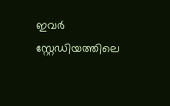ഇവര്‍ സ്റ്റേഡിയത്തിലെ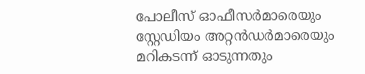പോലീസ് ഓഫീസര്‍മാരെയും സ്റ്റേഡിയം അറ്റന്‍ഡര്‍മാരെയും മറികടന്ന് ഓടുന്നതും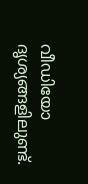വീഡിയോ ദൃശ്യങ്ങളിലുണ്ട്.